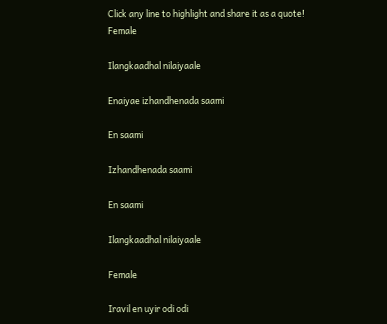Click any line to highlight and share it as a quote!
Female

Ilangkaadhal nilaiyaale

Enaiyae izhandhenada saami

En saami

Izhandhenada saami

En saami

Ilangkaadhal nilaiyaale

Female

Iravil en uyir odi odi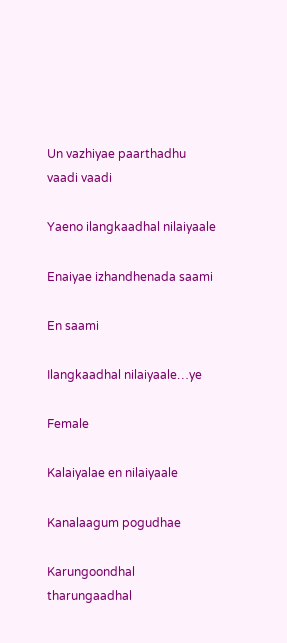Un vazhiyae paarthadhu vaadi vaadi

Yaeno ilangkaadhal nilaiyaale

Enaiyae izhandhenada saami

En saami

Ilangkaadhal nilaiyaale…ye

Female

Kalaiyalae en nilaiyaale

Kanalaagum pogudhae

Karungoondhal tharungaadhal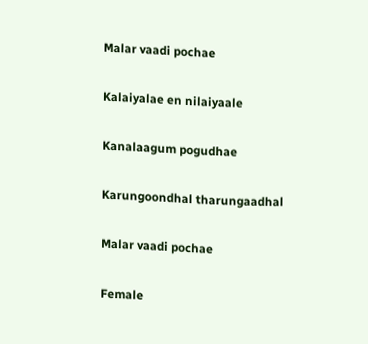Malar vaadi pochae

Kalaiyalae en nilaiyaale

Kanalaagum pogudhae

Karungoondhal tharungaadhal

Malar vaadi pochae

Female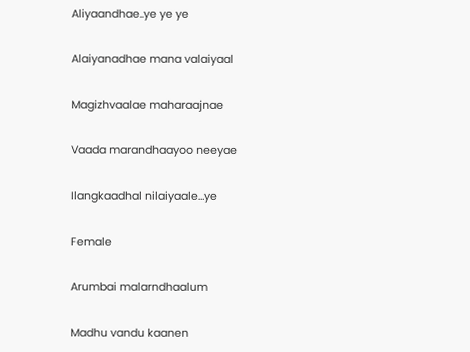Aliyaandhae..ye ye ye

Alaiyanadhae mana valaiyaal

Magizhvaalae maharaajnae

Vaada marandhaayoo neeyae

Ilangkaadhal nilaiyaale…ye

Female

Arumbai malarndhaalum

Madhu vandu kaanen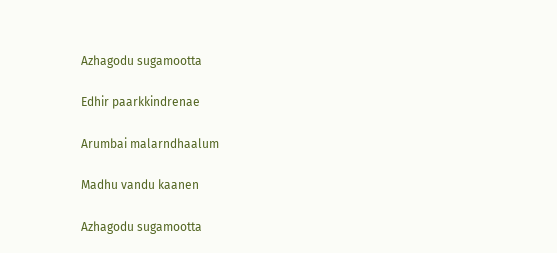Azhagodu sugamootta

Edhir paarkkindrenae

Arumbai malarndhaalum

Madhu vandu kaanen

Azhagodu sugamootta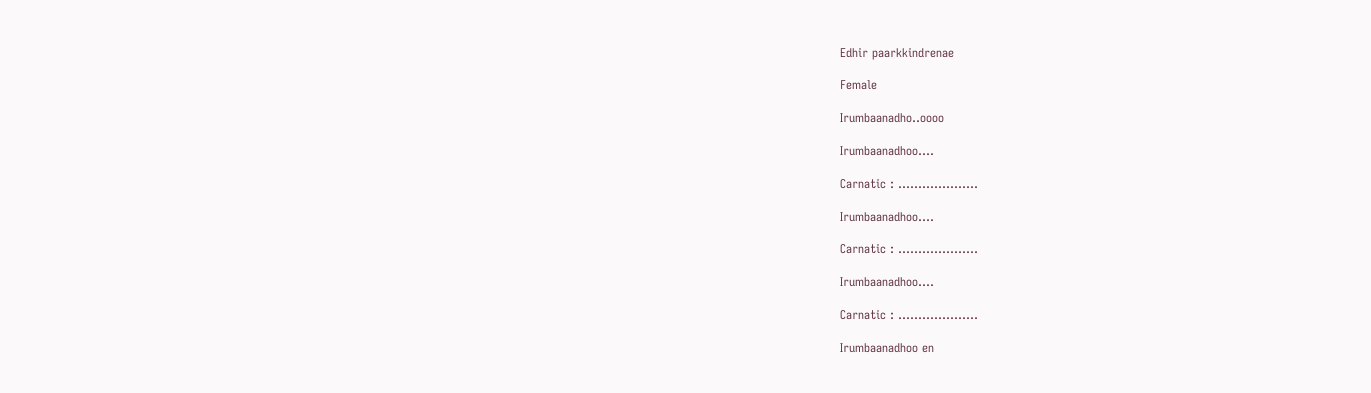Edhir paarkkindrenae

Female

Irumbaanadho..oooo

Irumbaanadhoo….

Carnatic : ………………..

Irumbaanadhoo….

Carnatic : ………………..

Irumbaanadhoo….

Carnatic : ………………..

Irumbaanadhoo en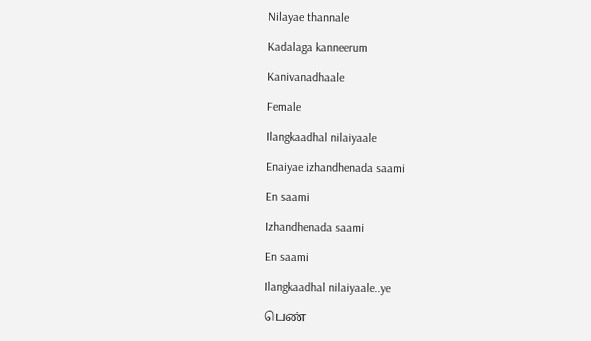Nilayae thannale

Kadalaga kanneerum

Kanivanadhaale

Female

Ilangkaadhal nilaiyaale

Enaiyae izhandhenada saami

En saami

Izhandhenada saami

En saami

Ilangkaadhal nilaiyaale..ye

பெண்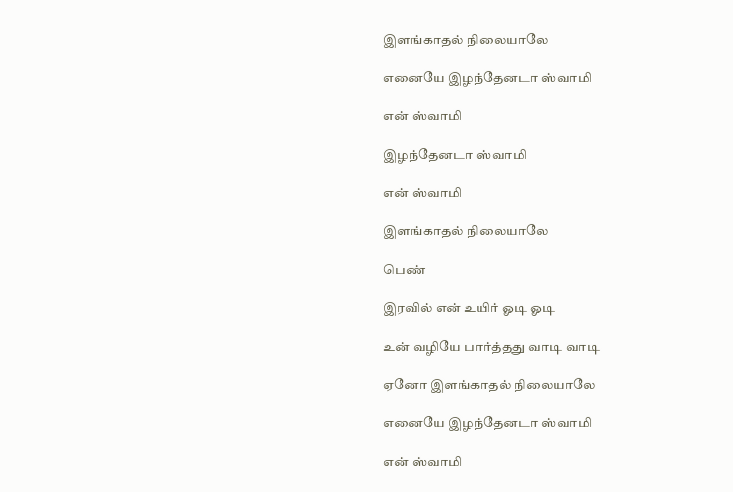இளங்காதல் நிலையாலே

எனையே இழந்தேனடா ஸ்வாமி

என் ஸ்வாமி

இழந்தேனடா ஸ்வாமி

என் ஸ்வாமி

இளங்காதல் நிலையாலே

பெண்

இரவில் என் உயிர் ஓடி ஓடி

உன் வழியே பார்த்தது வாடி வாடி

ஏனோ இளங்காதல் நிலையாலே

எனையே இழந்தேனடா ஸ்வாமி

என் ஸ்வாமி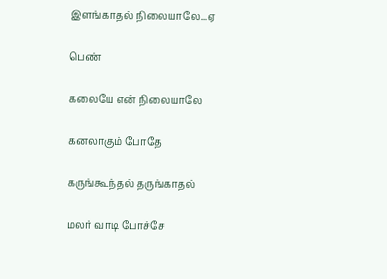இளங்காதல் நிலையாலே...ஏ

பெண்

கலையே என் நிலையாலே

கனலாகும் போதே

கருங்கூந்தல் தருங்காதல்

மலர் வாடி போச்சே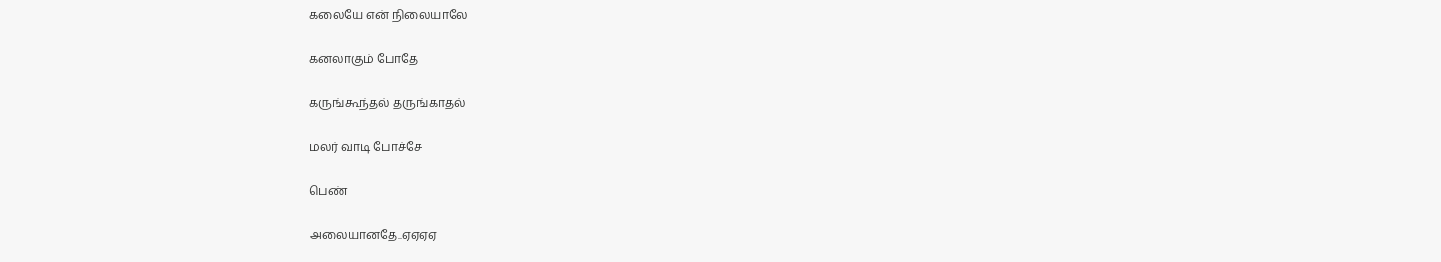கலையே என் நிலையாலே

கனலாகும் போதே

கருங்கூந்தல் தருங்காதல்

மலர் வாடி போச்சே

பெண்

அலையானதே..ஏஏஏஏ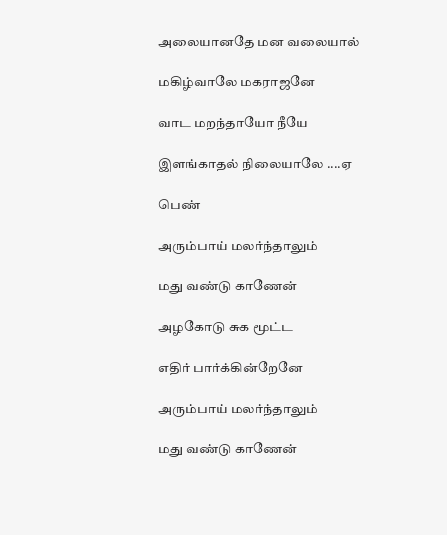அலையானதே மன வலையால்

மகிழ்வாலே மகராஜனே

வாட மறந்தாயோ நீயே

இளங்காதல் நிலையாலே ....ஏ

பெண்

அரும்பாய் மலர்ந்தாலும்

மது வண்டு காணேன்

அழகோடு சுக மூட்ட

எதிர் பார்க்கின்றேனே

அரும்பாய் மலர்ந்தாலும்

மது வண்டு காணேன்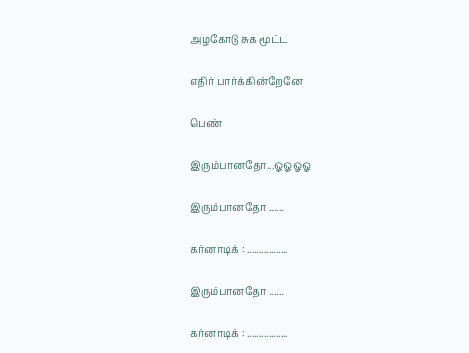அழகோடு சுக மூட்ட

எதிர் பார்க்கின்றேனே

பெண்

இரும்பானதோ...ஓஓஓஓ

இரும்பானதோ ......

கர்னாடிக் : .................

இரும்பானதோ ......

கர்னாடிக் : .................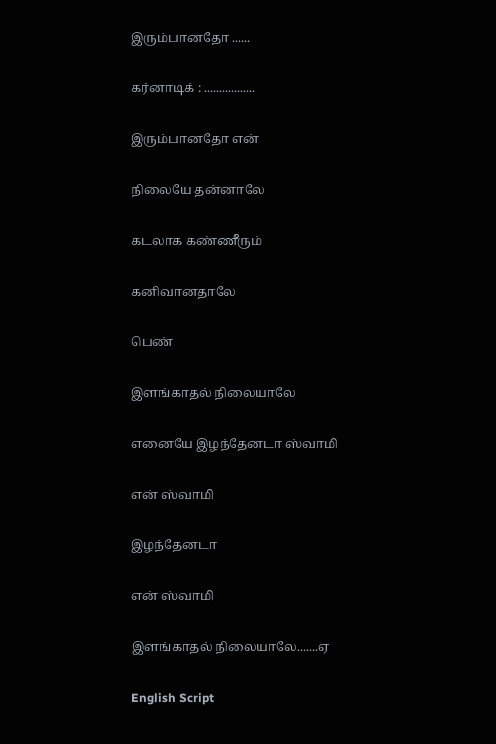இரும்பானதோ ......

கர்னாடிக் : .................

இரும்பானதோ என்

நிலையே தன்னாலே

கடலாக கண்ணீரும்

கனிவானதாலே

பெண்

இளங்காதல் நிலையாலே

எனையே இழந்தேனடா ஸ்வாமி

என் ஸ்வாமி

இழந்தேனடா

என் ஸ்வாமி

இளங்காதல் நிலையாலே.......ஏ

English Script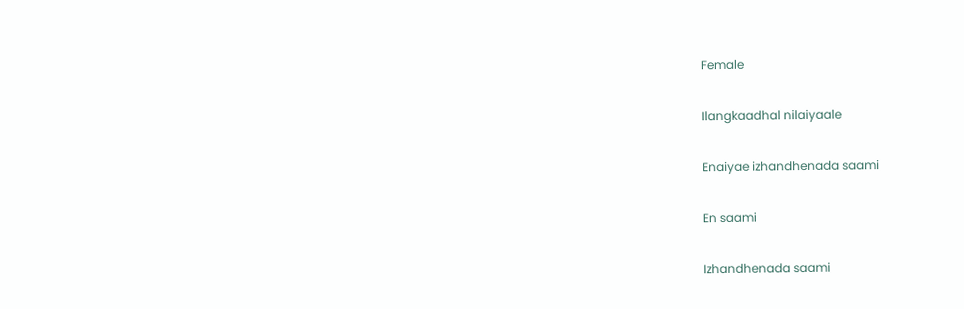Female

Ilangkaadhal nilaiyaale

Enaiyae izhandhenada saami

En saami

Izhandhenada saami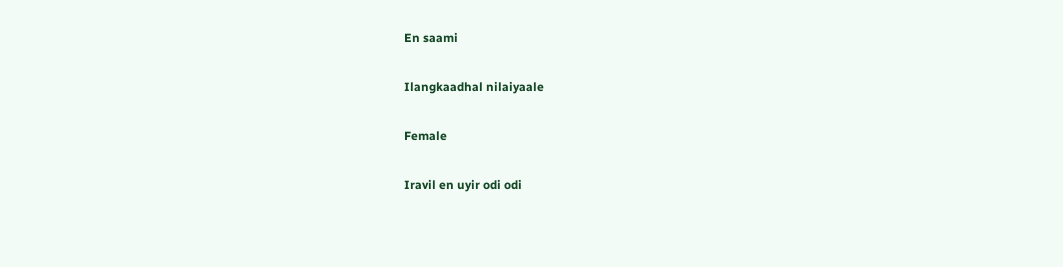En saami

Ilangkaadhal nilaiyaale

Female

Iravil en uyir odi odi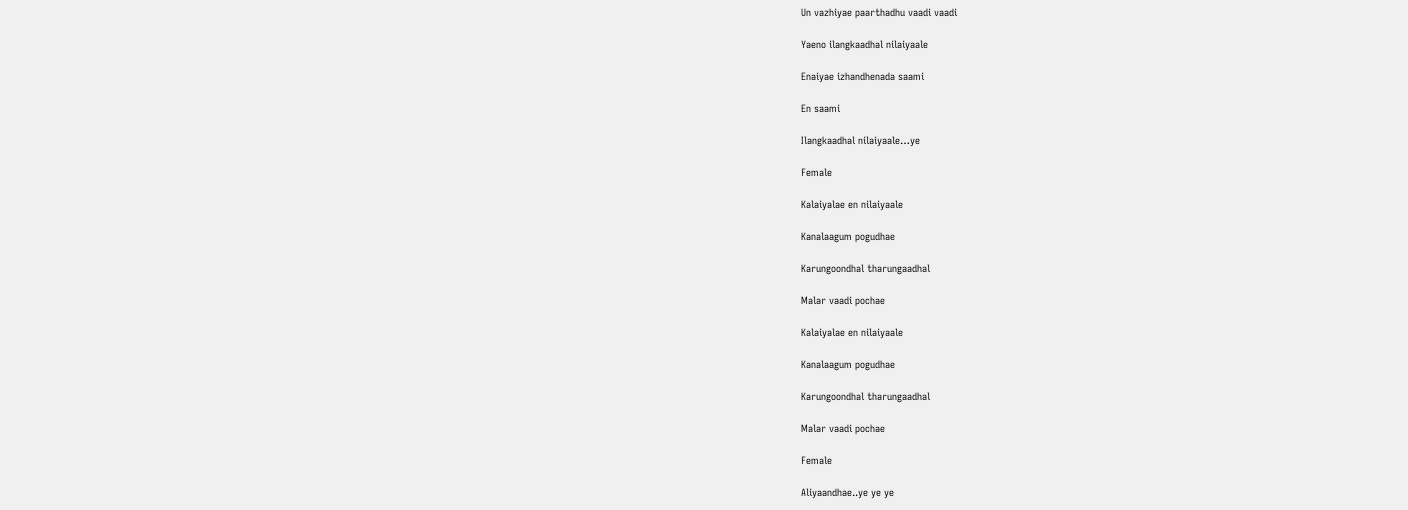Un vazhiyae paarthadhu vaadi vaadi

Yaeno ilangkaadhal nilaiyaale

Enaiyae izhandhenada saami

En saami

Ilangkaadhal nilaiyaale…ye

Female

Kalaiyalae en nilaiyaale

Kanalaagum pogudhae

Karungoondhal tharungaadhal

Malar vaadi pochae

Kalaiyalae en nilaiyaale

Kanalaagum pogudhae

Karungoondhal tharungaadhal

Malar vaadi pochae

Female

Aliyaandhae..ye ye ye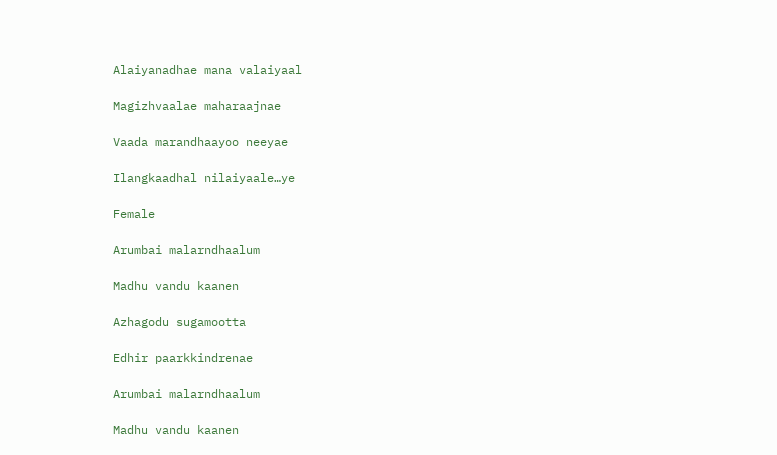Alaiyanadhae mana valaiyaal

Magizhvaalae maharaajnae

Vaada marandhaayoo neeyae

Ilangkaadhal nilaiyaale…ye

Female

Arumbai malarndhaalum

Madhu vandu kaanen

Azhagodu sugamootta

Edhir paarkkindrenae

Arumbai malarndhaalum

Madhu vandu kaanen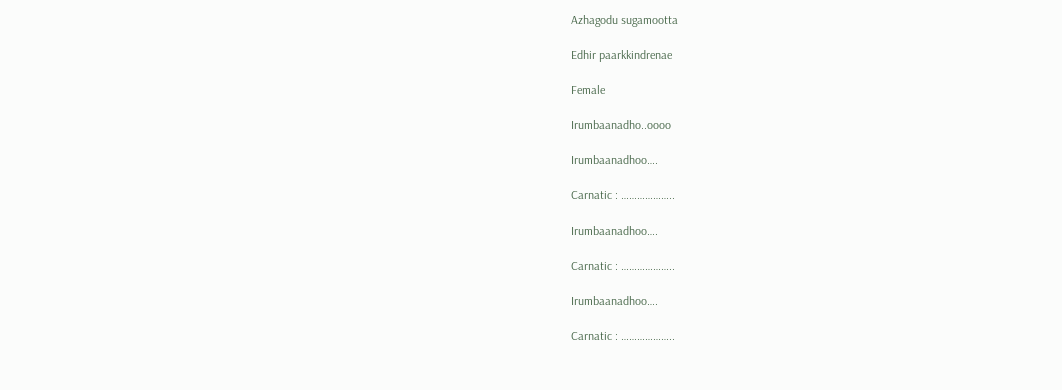Azhagodu sugamootta

Edhir paarkkindrenae

Female

Irumbaanadho..oooo

Irumbaanadhoo….

Carnatic : ………………..

Irumbaanadhoo….

Carnatic : ………………..

Irumbaanadhoo….

Carnatic : ………………..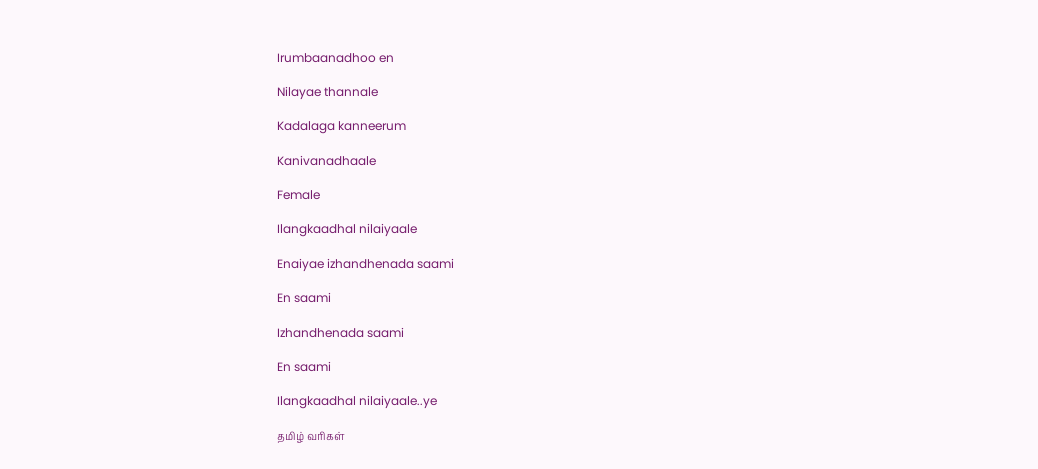Irumbaanadhoo en

Nilayae thannale

Kadalaga kanneerum

Kanivanadhaale

Female

Ilangkaadhal nilaiyaale

Enaiyae izhandhenada saami

En saami

Izhandhenada saami

En saami

Ilangkaadhal nilaiyaale..ye

தமிழ் வரிகள்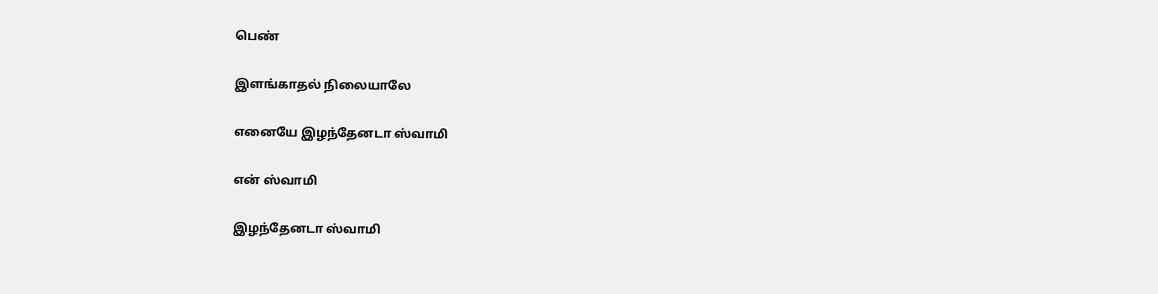பெண்

இளங்காதல் நிலையாலே

எனையே இழந்தேனடா ஸ்வாமி

என் ஸ்வாமி

இழந்தேனடா ஸ்வாமி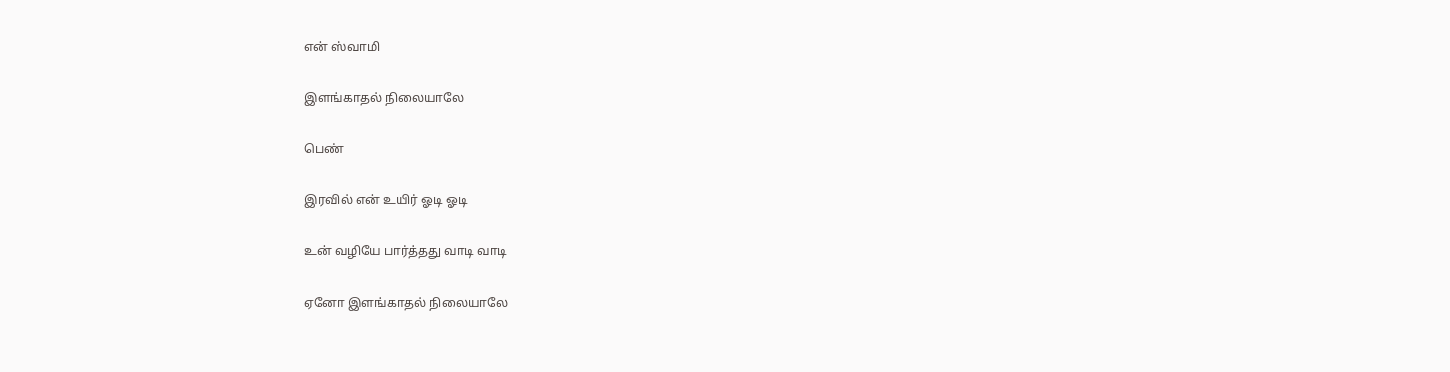என் ஸ்வாமி

இளங்காதல் நிலையாலே

பெண்

இரவில் என் உயிர் ஓடி ஓடி

உன் வழியே பார்த்தது வாடி வாடி

ஏனோ இளங்காதல் நிலையாலே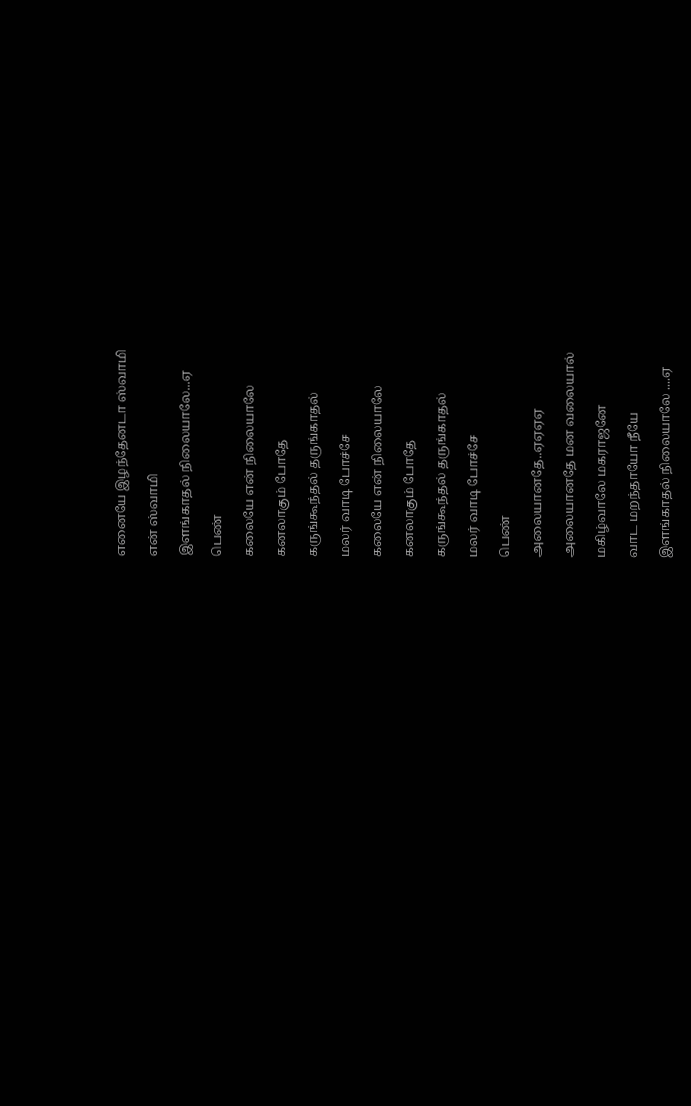எனையே இழந்தேனடா ஸ்வாமி

என் ஸ்வாமி

இளங்காதல் நிலையாலே...ஏ

பெண்

கலையே என் நிலையாலே

கனலாகும் போதே

கருங்கூந்தல் தருங்காதல்

மலர் வாடி போச்சே

கலையே என் நிலையாலே

கனலாகும் போதே

கருங்கூந்தல் தருங்காதல்

மலர் வாடி போச்சே

பெண்

அலையானதே..ஏஏஏஏ

அலையானதே மன வலையால்

மகிழ்வாலே மகராஜனே

வாட மறந்தாயோ நீயே

இளங்காதல் நிலையாலே ....ஏ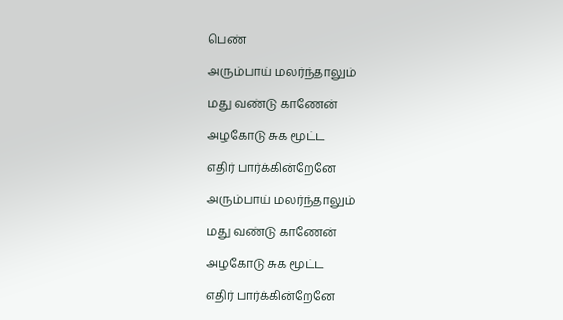பெண்

அரும்பாய் மலர்ந்தாலும்

மது வண்டு காணேன்

அழகோடு சுக மூட்ட

எதிர் பார்க்கின்றேனே

அரும்பாய் மலர்ந்தாலும்

மது வண்டு காணேன்

அழகோடு சுக மூட்ட

எதிர் பார்க்கின்றேனே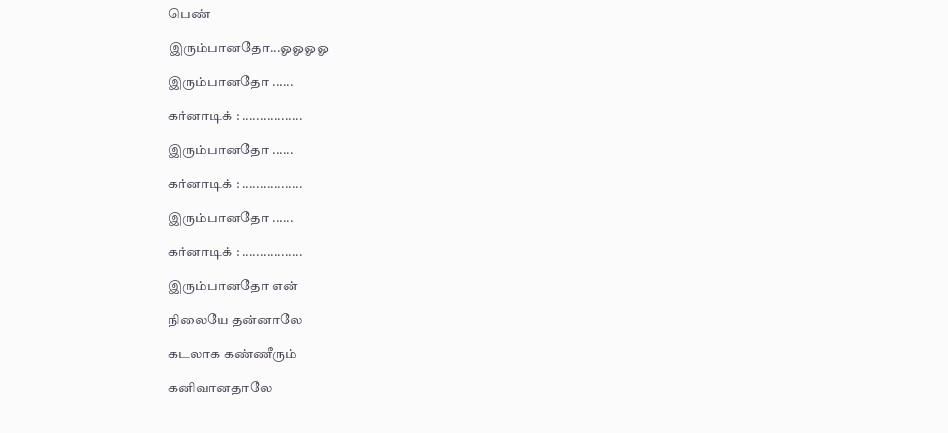பெண்

இரும்பானதோ...ஓஓஓஓ

இரும்பானதோ ......

கர்னாடிக் : .................

இரும்பானதோ ......

கர்னாடிக் : .................

இரும்பானதோ ......

கர்னாடிக் : .................

இரும்பானதோ என்

நிலையே தன்னாலே

கடலாக கண்ணீரும்

கனிவானதாலே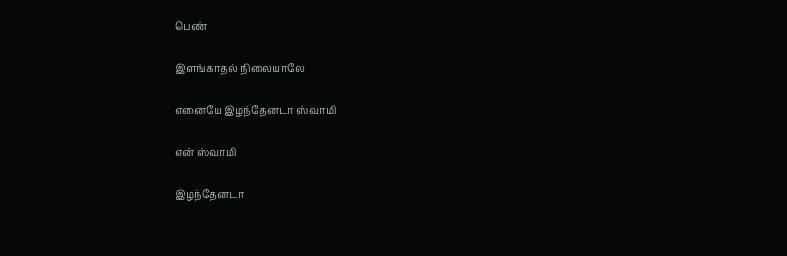பெண்

இளங்காதல் நிலையாலே

எனையே இழந்தேனடா ஸ்வாமி

என் ஸ்வாமி

இழந்தேனடா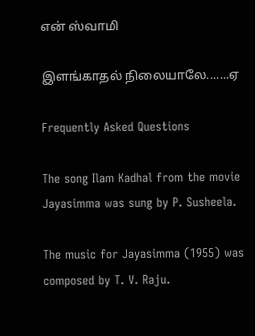என் ஸ்வாமி

இளங்காதல் நிலையாலே.......ஏ

Frequently Asked Questions

The song Ilam Kadhal from the movie Jayasimma was sung by P. Susheela.

The music for Jayasimma (1955) was composed by T. V. Raju.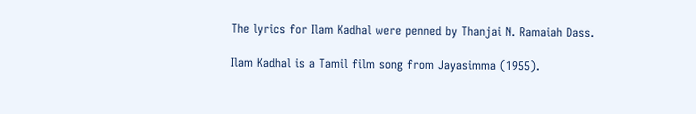The lyrics for Ilam Kadhal were penned by Thanjai N. Ramaiah Dass.

Ilam Kadhal is a Tamil film song from Jayasimma (1955).